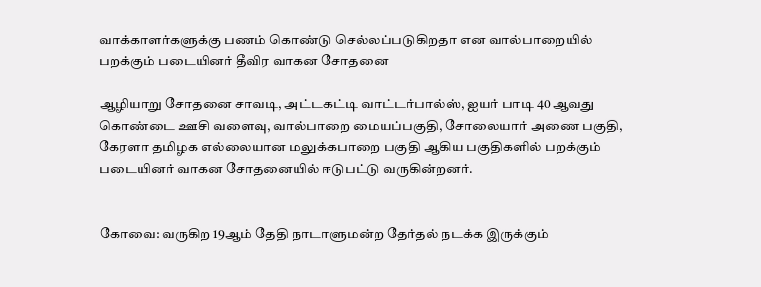வாக்காளர்களுக்கு பணம் கொண்டு செல்லப்படுகிறதா என வால்பாறையில் பறக்கும் படையினர் தீவிர வாகன சோதனை

ஆழியாறு சோதனை சாவடி, அட்டகட்டி வாட்டர்பால்ஸ், ஐயர் பாடி 40 ஆவது கொண்டை ஊசி வளைவு, வால்பாறை மையப்பகுதி, சோலையார் அணை பகுதி, கேரளா தமிழக எல்லையான மலுக்கபாறை பகுதி ஆகிய பகுதிகளில் பறக்கும் படையினர் வாகன சோதனையில் ஈடுபட்டு வருகின்றனர்.


கோவை: வருகிற 19ஆம் தேதி நாடாளுமன்ற தேர்தல் நடக்க இருக்கும்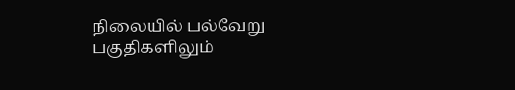நிலையில் பல்வேறு பகுதிகளிலும்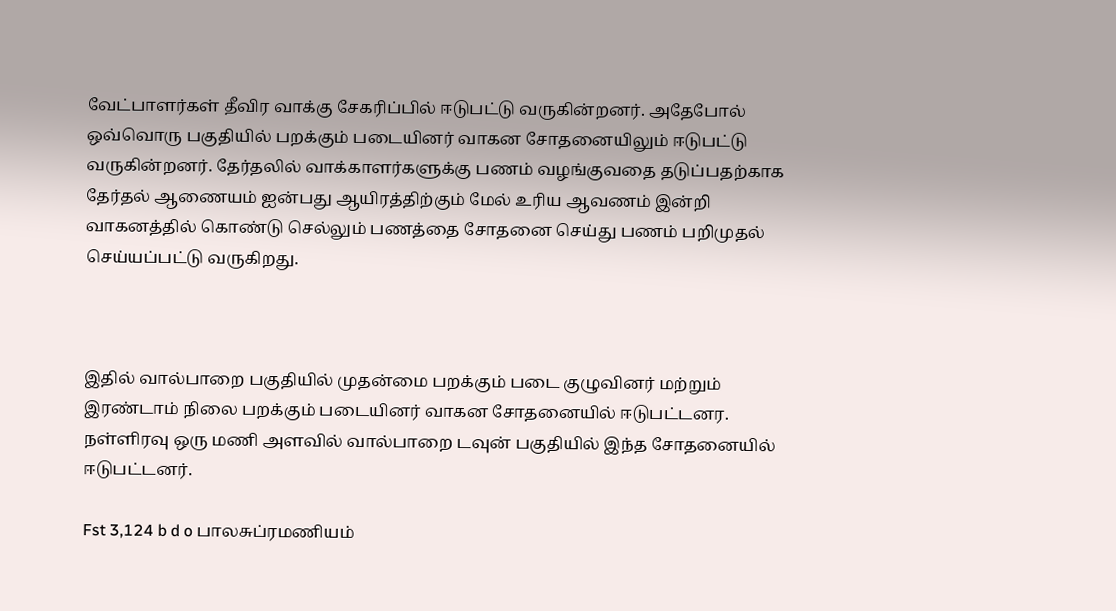வேட்பாளர்கள் தீவிர வாக்கு சேகரிப்பில் ஈடுபட்டு வருகின்றனர். அதேபோல் ஒவ்வொரு பகுதியில் பறக்கும் படையினர் வாகன சோதனையிலும் ஈடுபட்டு வருகின்றனர். தேர்தலில் வாக்காளர்களுக்கு பணம் வழங்குவதை தடுப்பதற்காக தேர்தல் ஆணையம் ஐன்பது ஆயிரத்திற்கும் மேல் உரிய ஆவணம் இன்றி வாகனத்தில் கொண்டு செல்லும் பணத்தை சோதனை செய்து பணம் பறிமுதல் செய்யப்பட்டு வருகிறது.



இதில் வால்பாறை பகுதியில் முதன்மை பறக்கும் படை குழுவினர் மற்றும் இரண்டாம் நிலை பறக்கும் படையினர் வாகன சோதனையில் ஈடுபட்டனர. நள்ளிரவு ஒரு மணி அளவில் வால்பாறை டவுன் பகுதியில் இந்த சோதனையில் ஈடுபட்டனர்.

Fst 3,124 b d o பாலசுப்ரமணியம்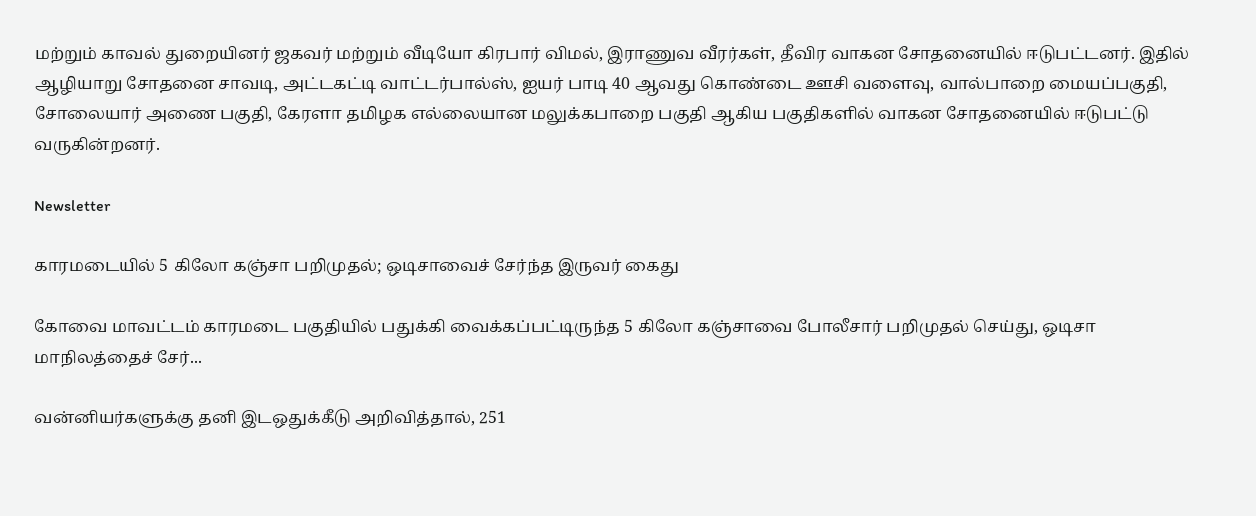மற்றும் காவல் துறையினர் ஜகவர் மற்றும் வீடியோ கிரபார் விமல், இராணுவ வீரர்கள், தீவிர வாகன சோதனையில் ஈடுபட்டனர். இதில் ஆழியாறு சோதனை சாவடி, அட்டகட்டி வாட்டர்பால்ஸ், ஐயர் பாடி 40 ஆவது கொண்டை ஊசி வளைவு, வால்பாறை மையப்பகுதி, சோலையார் அணை பகுதி, கேரளா தமிழக எல்லையான மலுக்கபாறை பகுதி ஆகிய பகுதிகளில் வாகன சோதனையில் ஈடுபட்டு வருகின்றனர்.

Newsletter

காரமடையில் 5 கிலோ கஞ்சா பறிமுதல்; ஒடிசாவைச் சேர்ந்த இருவர் கைது

கோவை மாவட்டம் காரமடை பகுதியில் பதுக்கி வைக்கப்பட்டிருந்த 5 கிலோ கஞ்சாவை போலீசார் பறிமுதல் செய்து, ஒடிசா மாநிலத்தைச் சேர்...

வன்னியர்களுக்கு தனி இடஒதுக்கீடு அறிவித்தால், 251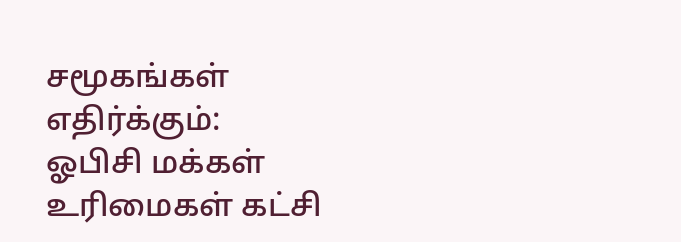சமூகங்கள் எதிர்க்கும்: ஓபிசி மக்கள் உரிமைகள் கட்சி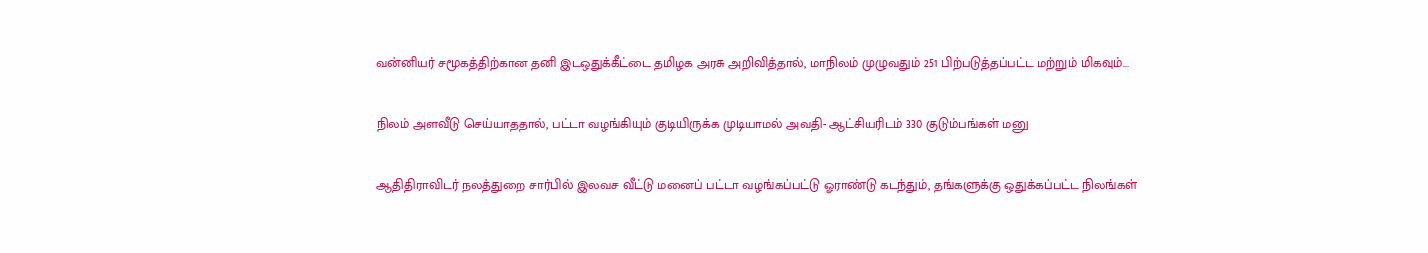வன்னியர் சமூகத்திற்கான தனி இடஒதுக்கீட்டை தமிழக அரசு அறிவித்தால், மாநிலம் முழுவதும் 251 பிற்படுத்தப்பட்ட மற்றும் மிகவும்...

நிலம் அளவீடு செய்யாததால், பட்டா வழங்கியும் குடியிருக்க முடியாமல் அவதி- ஆட்சியரிடம் 330 குடும்பங்கள் மனு

ஆதிதிராவிடர் நலத்துறை சார்பில் இலவச வீட்டு மனைப் பட்டா வழங்கப்பட்டு ஓராண்டு கடந்தும், தங்களுக்கு ஒதுக்கப்பட்ட நிலங்கள்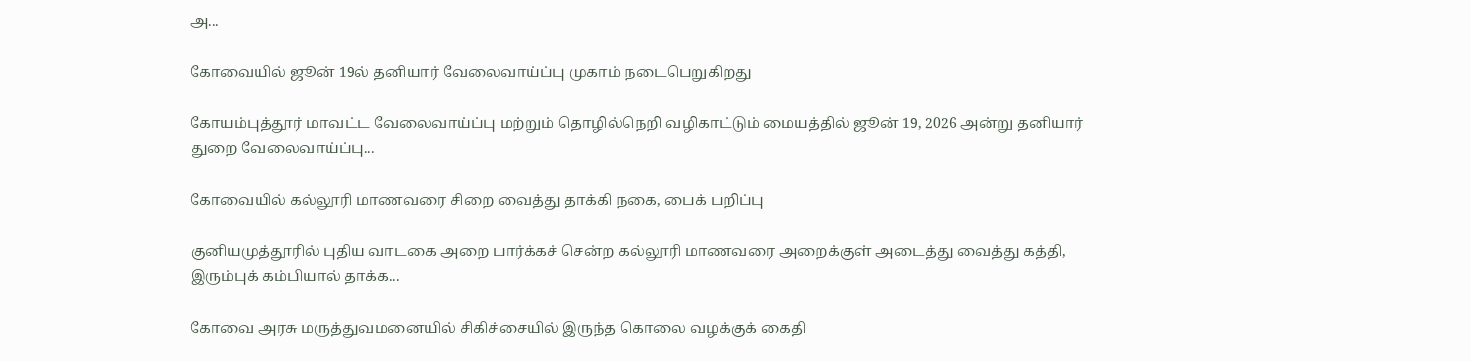அ...

கோவையில் ஜூன் 19ல் தனியார் வேலைவாய்ப்பு முகாம் நடைபெறுகிறது

கோயம்புத்தூர் மாவட்ட வேலைவாய்ப்பு மற்றும் தொழில்நெறி வழிகாட்டும் மையத்தில் ஜூன் 19, 2026 அன்று தனியார் துறை வேலைவாய்ப்பு...

கோவையில் கல்லூரி மாணவரை சிறை வைத்து தாக்கி நகை, பைக் பறிப்பு

குனியமுத்தூரில் புதிய வாடகை அறை பார்க்கச் சென்ற கல்லூரி மாணவரை அறைக்குள் அடைத்து வைத்து கத்தி, இரும்புக் கம்பியால் தாக்க...

கோவை அரசு மருத்துவமனையில் சிகிச்சையில் இருந்த கொலை வழக்குக் கைதி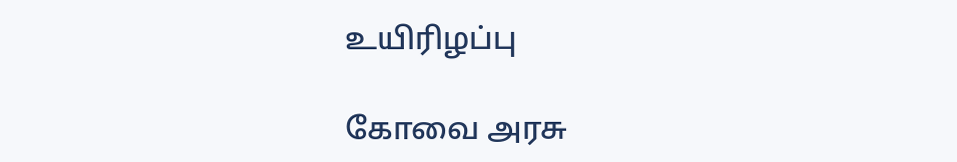உயிரிழப்பு

கோவை அரசு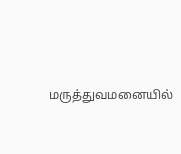மருத்துவமனையில்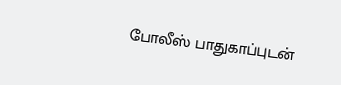போலீஸ் பாதுகாப்புடன்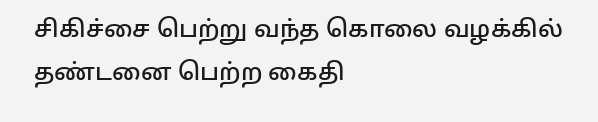சிகிச்சை பெற்று வந்த கொலை வழக்கில் தண்டனை பெற்ற கைதி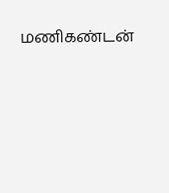மணிகண்டன்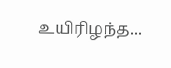உயிரிழந்த...